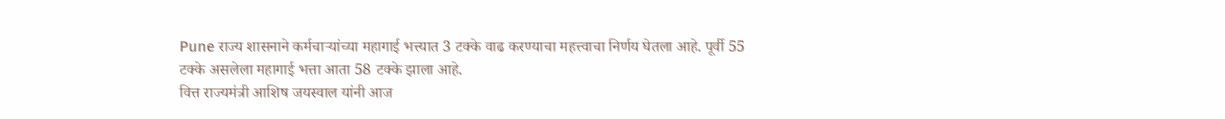Pune राज्य शासनाने कर्मचाऱ्यांच्या महागाई भत्त्यात 3 टक्के वाढ करण्याचा महत्त्वाचा निर्णय घेतला आहे. पूर्वी 55 टक्के असलेला महागाई भत्ता आता 58 टक्के झाला आहे.
वित्त राज्यमंत्री आशिष जयस्वाल यांनी आज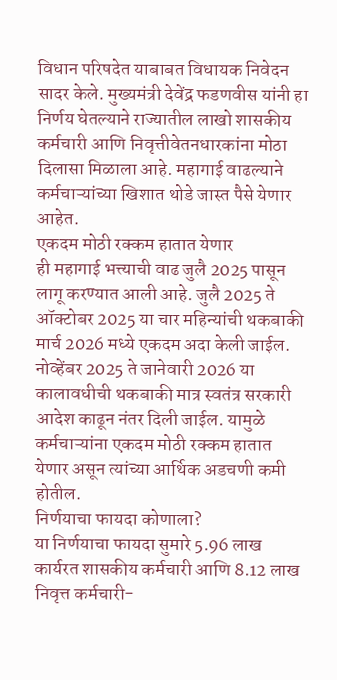विधान परिषदेत याबाबत विधायक निवेदन सादर केले. मुख्यमंत्री देवेंद्र फडणवीस यांनी हा निर्णय घेतल्याने राज्यातील लाखो शासकीय कर्मचारी आणि निवृत्तीवेतनधारकांना मोठा दिलासा मिळाला आहे. महागाई वाढल्याने कर्मचाऱ्यांच्या खिशात थोडे जास्त पैसे येणार आहेत.
एकदम मोठी रक्कम हातात येणार
ही महागाई भत्त्याची वाढ जुलै 2025 पासून लागू करण्यात आली आहे. जुलै 2025 ते ऑक्टोबर 2025 या चार महिन्यांची थकबाकी मार्च 2026 मध्ये एकदम अदा केली जाईल. नोव्हेंबर 2025 ते जानेवारी 2026 या कालावधीची थकबाकी मात्र स्वतंत्र सरकारी आदेश काढून नंतर दिली जाईल. यामुळे कर्मचाऱ्यांना एकदम मोठी रक्कम हातात येणार असून त्यांच्या आर्थिक अडचणी कमी होतील.
निर्णयाचा फायदा कोणाला?
या निर्णयाचा फायदा सुमारे 5.96 लाख कार्यरत शासकीय कर्मचारी आणि 8.12 लाख निवृत्त कर्मचारी-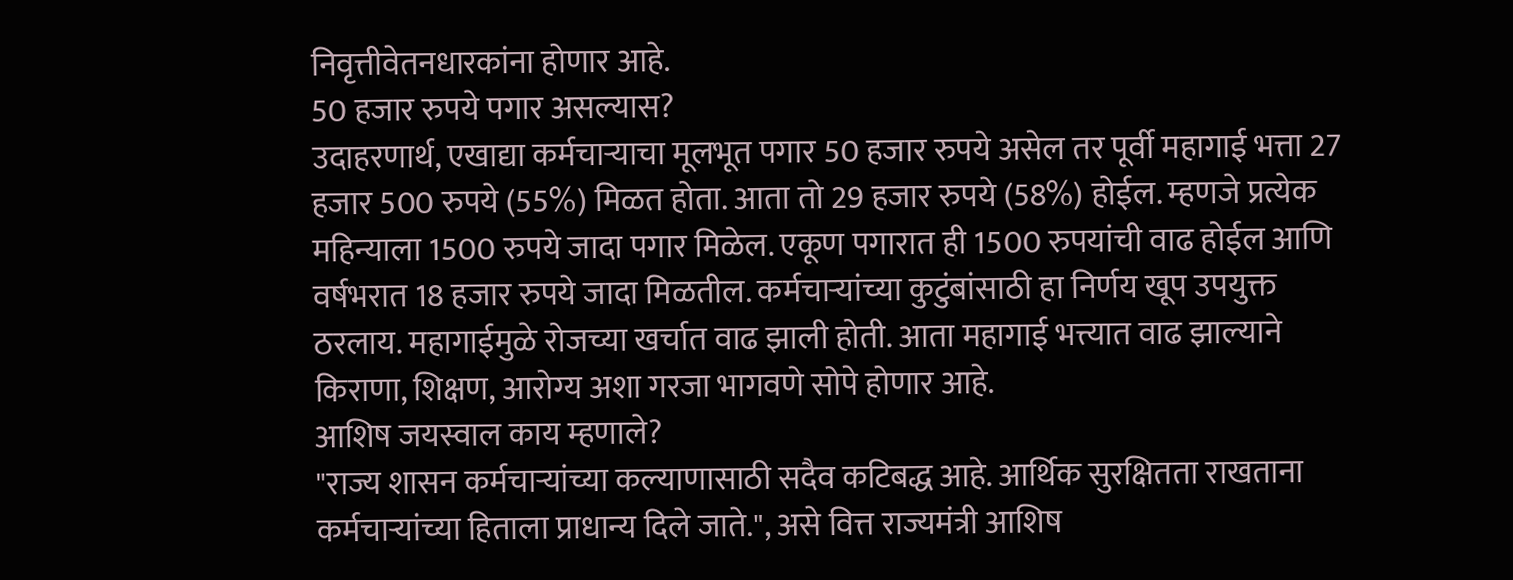निवृत्तीवेतनधारकांना होणार आहे.
50 हजार रुपये पगार असल्यास?
उदाहरणार्थ, एखाद्या कर्मचाऱ्याचा मूलभूत पगार 50 हजार रुपये असेल तर पूर्वी महागाई भत्ता 27 हजार 500 रुपये (55%) मिळत होता. आता तो 29 हजार रुपये (58%) होईल. म्हणजे प्रत्येक महिन्याला 1500 रुपये जादा पगार मिळेल. एकूण पगारात ही 1500 रुपयांची वाढ होईल आणि वर्षभरात 18 हजार रुपये जादा मिळतील. कर्मचाऱ्यांच्या कुटुंबांसाठी हा निर्णय खूप उपयुक्त ठरलाय. महागाईमुळे रोजच्या खर्चात वाढ झाली होती. आता महागाई भत्त्यात वाढ झाल्याने किराणा, शिक्षण, आरोग्य अशा गरजा भागवणे सोपे होणार आहे.
आशिष जयस्वाल काय म्हणाले?
"राज्य शासन कर्मचाऱ्यांच्या कल्याणासाठी सदैव कटिबद्ध आहे. आर्थिक सुरक्षितता राखताना कर्मचाऱ्यांच्या हिताला प्राधान्य दिले जाते.", असे वित्त राज्यमंत्री आशिष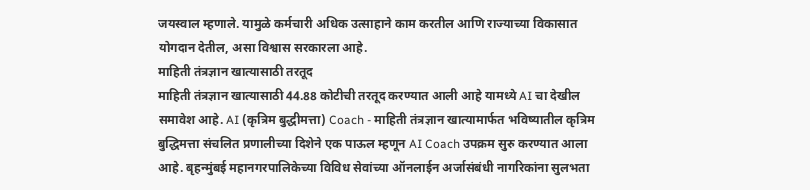जयस्वाल म्हणाले. यामुळे कर्मचारी अधिक उत्साहाने काम करतील आणि राज्याच्या विकासात योगदान देतील, असा विश्वास सरकारला आहे.
माहिती तंत्रज्ञान खात्यासाठी तरतूद
माहिती तंत्रज्ञान खात्यासाठी 44.88 कोटीची तरतूद करण्यात आली आहे यामध्ये AI चा देखील समावेश आहे. AI (कृत्रिम बुद्धीमत्ता) Coach - माहिती तंत्रज्ञान खात्यामार्फत भविष्यातील कृत्रिम बुद्धिमत्ता संचलित प्रणालीच्या दिशेने एक पाऊल म्हणून AI Coach उपक्रम सुरु करण्यात आला आहे. बृहन्मुंबई महानगरपालिकेच्या विविध सेवांच्या ऑनलाईन अर्जासंबंधी नागरिकांना सुलभता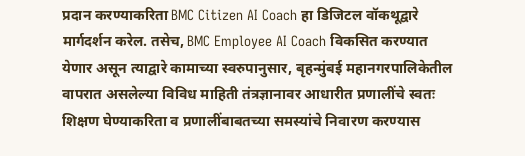प्रदान करण्याकरिता BMC Citizen AI Coach हा डिजिटल वॉकथूद्वारे मार्गदर्शन करेल. तसेच, BMC Employee AI Coach विकसित करण्यात येणार असून त्याद्वारे कामाच्या स्वरुपानुसार, बृहन्मुंबई महानगरपालिकेतील वापरात असलेल्या विविध माहिती तंत्रज्ञानावर आधारीत प्रणालींचे स्वतः शिक्षण घेण्याकरिता व प्रणालींबाबतच्या समस्यांचे निवारण करण्यास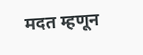मदत म्हणून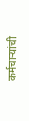कर्मचाऱ्यांची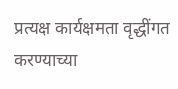प्रत्यक्ष कार्यक्षमता वृद्धींगत करण्याच्या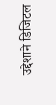उद्देशाने डिजिटल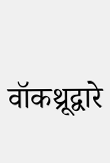वॉकथ्रूद्वारे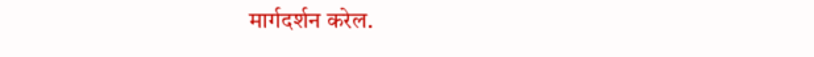मार्गदर्शन करेल.